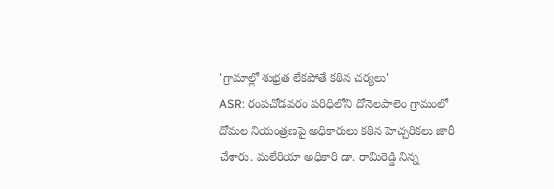'గ్రామాల్లో శుభ్రత లేకపోతే కఠిన చర్యలు'
ASR: రంపచోడవరం పరిధిలోని దోనెలపాలెం గ్రామంలో దోమల నియంత్రణపై అధికారులు కఠిన హెచ్చరికలు జారీ చేశారు. మలేరియా అధికారి డా. రామిరెడ్డి నిన్న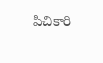పిచికారి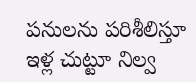పనులను పరిశీలిస్తూ ఇళ్ల చుట్టూ నిల్వ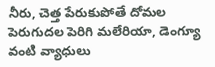నీరు, చెత్త పేరుకుపోతే దోమల పెరుగుదల పెరిగి మలేరియా, డెంగ్యూ వంటి వ్యాధులు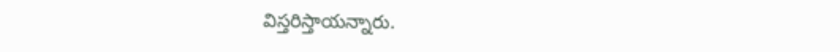విస్తరిస్తాయన్నారు.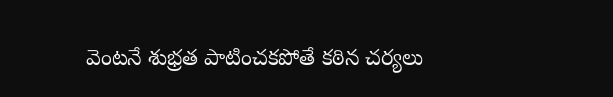వెంటనే శుభ్రత పాటించకపోతే కఠిన చర్యలు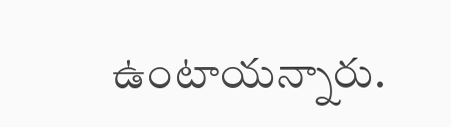ఉంటాయన్నారు.